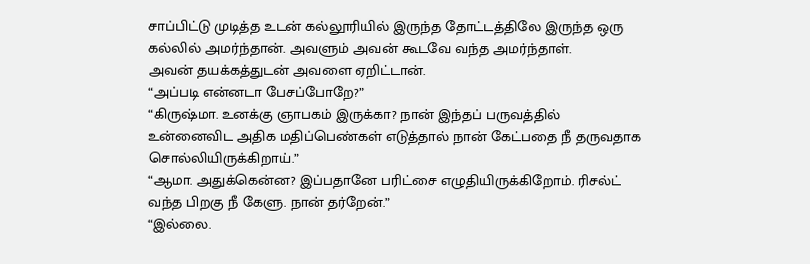சாப்பிட்டு முடித்த உடன் கல்லூரியில் இருந்த தோட்டத்திலே இருந்த ஒரு கல்லில் அமர்ந்தான். அவளும் அவன் கூடவே வந்த அமர்ந்தாள்.
அவன் தயக்கத்துடன் அவளை ஏறிட்டான்.
“அப்படி என்னடா பேசப்போறே?”
“கிருஷ்மா. உனக்கு ஞாபகம் இருக்கா? நான் இந்தப் பருவத்தில் உன்னைவிட அதிக மதிப்பெண்கள் எடுத்தால் நான் கேட்பதை நீ தருவதாக சொல்லியிருக்கிறாய்.”
“ஆமா. அதுக்கென்ன? இப்பதானே பரிட்சை எழுதியிருக்கிறோம். ரிசல்ட் வந்த பிறகு நீ கேளு. நான் தர்றேன்.”
“இல்லை.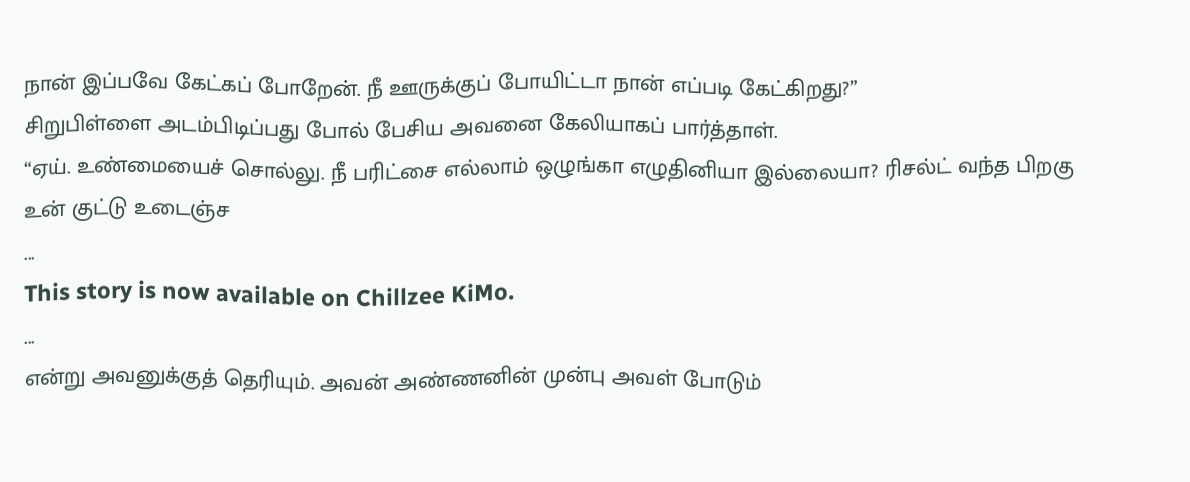நான் இப்பவே கேட்கப் போறேன். நீ ஊருக்குப் போயிட்டா நான் எப்படி கேட்கிறது?”
சிறுபிள்ளை அடம்பிடிப்பது போல் பேசிய அவனை கேலியாகப் பார்த்தாள்.
“ஏய். உண்மையைச் சொல்லு. நீ பரிட்சை எல்லாம் ஒழுங்கா எழுதினியா இல்லையா? ரிசல்ட் வந்த பிறகு உன் குட்டு உடைஞ்ச
...
This story is now available on Chillzee KiMo.
...
என்று அவனுக்குத் தெரியும். அவன் அண்ணனின் முன்பு அவள் போடும்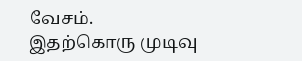வேசம்.
இதற்கொரு முடிவு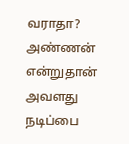வராதா?
அண்ணன் என்றுதான் அவளது நடிப்பை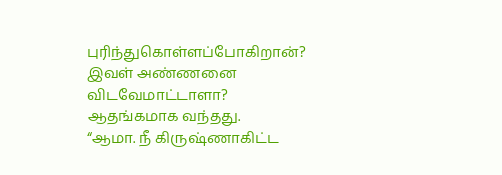புரிந்துகொள்ளப்போகிறான்?
இவள் அண்ணனை விடவேமாட்டாளா?
ஆதங்கமாக வந்தது.
“ஆமா. நீ கிருஷ்ணாகிட்ட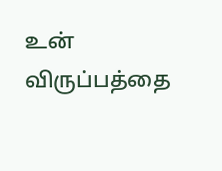உன் விருப்பத்தை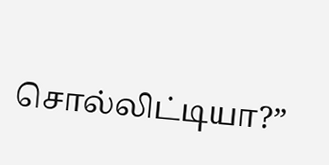சொல்லிட்டியா?”